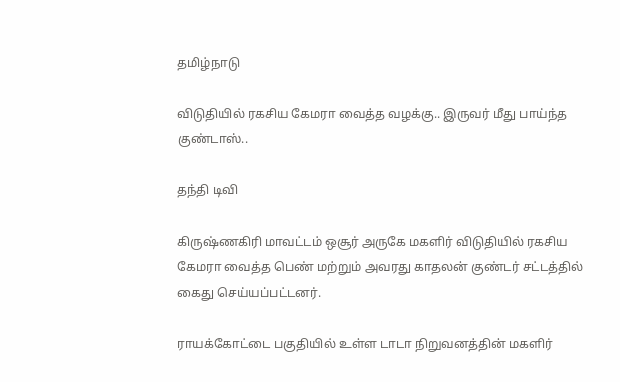தமிழ்நாடு

விடுதியில் ரகசிய கேமரா வைத்த வழக்கு.. இருவர் மீது பாய்ந்த குண்டாஸ்..

தந்தி டிவி

கிருஷ்ணகிரி மாவட்டம் ஒசூர் அருகே மகளிர் விடுதியில் ரகசிய கேமரா வைத்த பெண் மற்றும் அவரது காதலன் குண்டர் சட்டத்தில் கைது செய்யப்பட்டனர்.

ராயக்கோட்டை பகுதியில் உள்ள டாடா நிறுவனத்தின் மகளிர்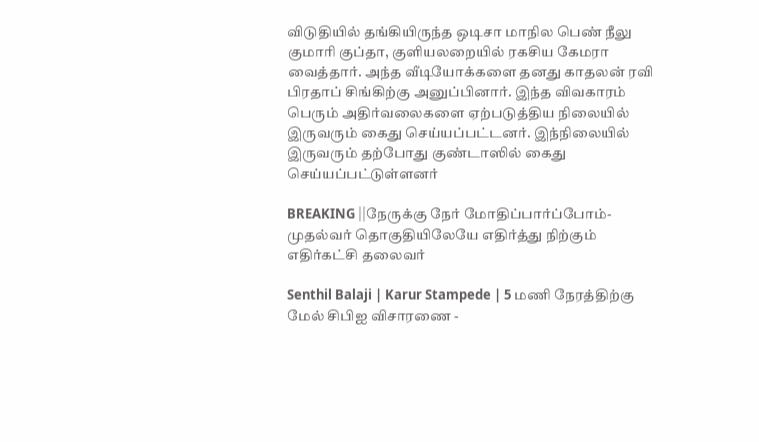விடுதியில் தங்கியிருந்த ஒடிசா மாநில பெண் நீலு குமாரி குப்தா, குளியலறையில் ரகசிய கேமரா வைத்தார். அந்த வீடியோக்களை தனது காதலன் ரவி பிரதாப் சிங்கிற்கு அனுப்பினார். இந்த விவகாரம் பெரும் அதிர்வலைகளை ஏற்படுத்திய நிலையில் இருவரும் கைது செய்யப்பட்டனர். இந்நிலையில் இருவரும் தற்போது குண்டாஸில் கைது செய்யப்பட்டுள்ளனர்

BREAKING ||நேருக்கு நேர் மோதிப்பார்ப்போம்-முதல்வர் தொகுதியிலேயே எதிர்த்து நிற்கும் எதிர்கட்சி தலைவர்

Senthil Balaji | Karur Stampede | 5 மணி நேரத்திற்கு மேல் சிபிஐ விசாரணை -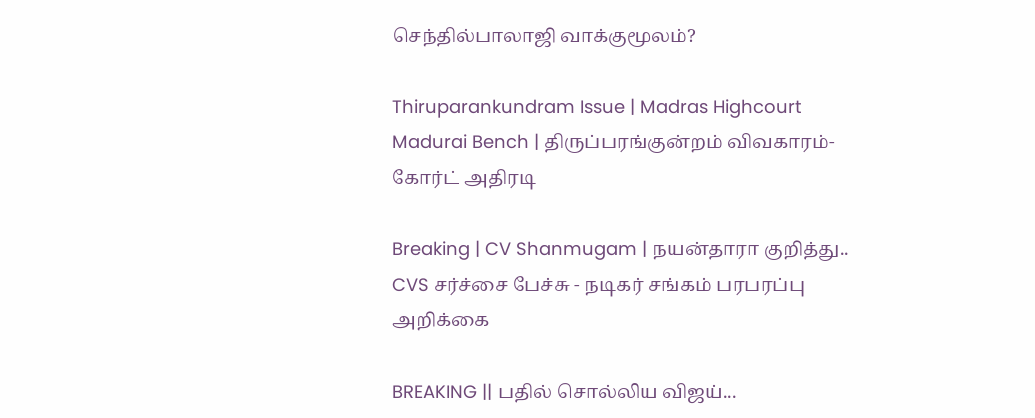செந்தில்பாலாஜி வாக்குமூலம்?

Thiruparankundram Issue | Madras Highcourt Madurai Bench | திருப்பரங்குன்றம் விவகாரம்- கோர்ட் அதிரடி

Breaking | CV Shanmugam | நயன்தாரா குறித்து.. CVS சர்ச்சை பேச்சு - நடிகர் சங்கம் பரபரப்பு அறிக்கை

BREAKING || பதில் சொல்லிய விஜய்...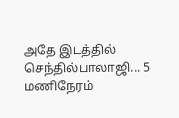அதே இடத்தில் செந்தில்பாலாஜி... 5 மணிநேரம்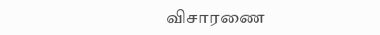விசாரணை